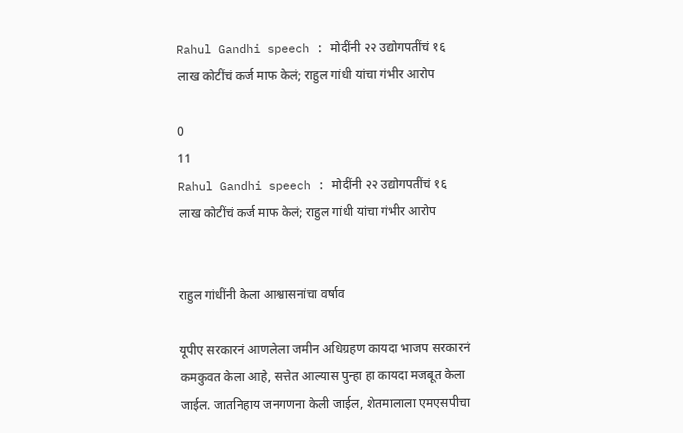Rahul Gandhi speech : मोदींनी २२ उद्योगपतींचं १६ लाख कोटींचं कर्ज माफ केलं; राहुल गांधी यांचा गंभीर आरोप

0
11
Rahul Gandhi speech : मोदींनी २२ उद्योगपतींचं १६ लाख कोटींचं कर्ज माफ केलं; राहुल गांधी यांचा गंभीर आरोप


राहुल गांधींनी केला आश्वासनांचा वर्षाव

यूपीए सरकारनं आणलेला जमीन अधिग्रहण कायदा भाजप सरकारनं कमकुवत केला आहे, सत्तेत आल्यास पुन्हा हा कायदा मजबूत केला जाईल. जातनिहाय जनगणना केली जाईल, शेतमालाला एमएसपीचा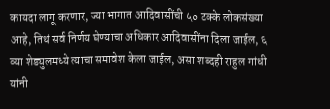कायदा लागू करणार, ज्या भागात आदिवासींची ५० टक्के लोकसंख्या आहे, तिथं सर्व निर्णय घेण्याचा अधिकार आदिवासींना दिला जाईल, ६ व्या शेड्युलमध्ये त्याचा समावेश केला जाईल, असा शब्दही राहुल गांधी यांनी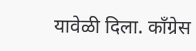यावेळी दिला. काँग्रेस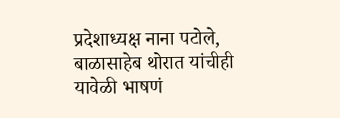प्रदेशाध्यक्ष नाना पटोले, बाळासाहेब थोरात यांचीही यावेळी भाषणं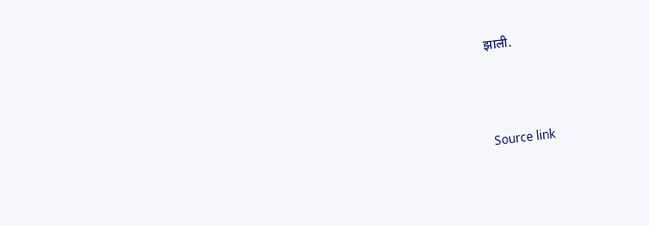झाली.



Source link